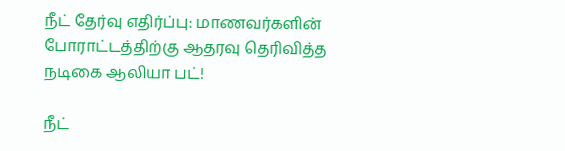நீட் தேர்வு எதிர்ப்பு: மாணவர்களின் போராட்டத்திற்கு ஆதரவு தெரிவித்த நடிகை ஆலியா பட்!

நீட்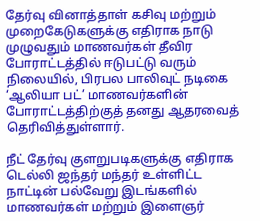தேர்வு வினாத்தாள் கசிவு மற்றும் முறைகேடுகளுக்கு எதிராக நாடு முழுவதும் மாணவர்கள் தீவிர போராட்டத்தில் ஈடுபட்டு வரும் நிலையில், பிரபல பாலிவுட் நடிகை ‘ஆலியா பட்’ மாணவர்களின் போராட்டத்திற்குத் தனது ஆதரவைத் தெரிவித்துள்ளார்.

நீட் தேர்வு குளறுபடிகளுக்கு எதிராக டெல்லி ஜந்தர் மந்தர் உள்ளிட்ட நாட்டின் பல்வேறு இடங்களில் மாணவர்கள் மற்றும் இளைஞர்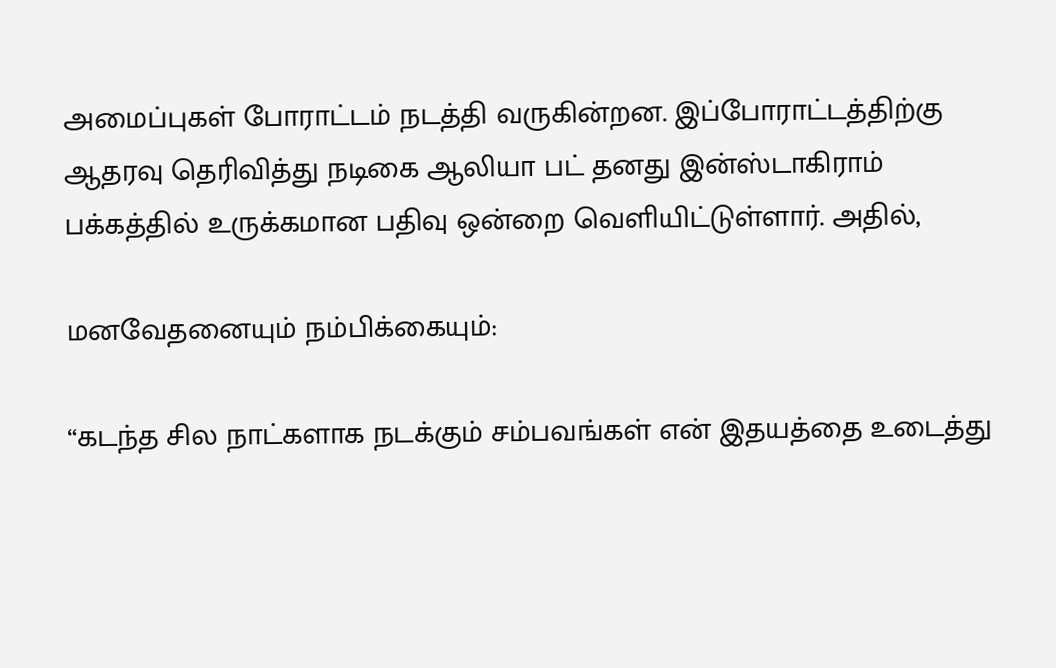அமைப்புகள் போராட்டம் நடத்தி வருகின்றன. இப்போராட்டத்திற்கு ஆதரவு தெரிவித்து நடிகை ஆலியா பட் தனது இன்ஸ்டாகிராம் பக்கத்தில் உருக்கமான பதிவு ஒன்றை வெளியிட்டுள்ளார். அதில்,

மனவேதனையும் நம்பிக்கையும்:

“கடந்த சில நாட்களாக நடக்கும் சம்பவங்கள் என் இதயத்தை உடைத்து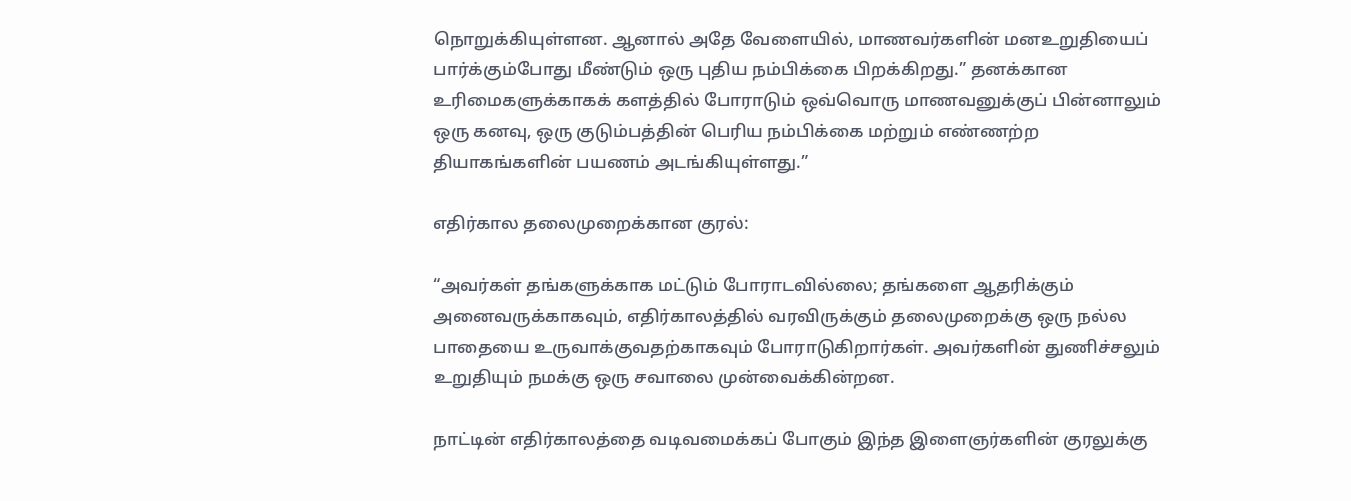நொறுக்கியுள்ளன. ஆனால் அதே வேளையில், மாணவர்களின் மனஉறுதியைப் பார்க்கும்போது மீண்டும் ஒரு புதிய நம்பிக்கை பிறக்கிறது.” தனக்கான உரிமைகளுக்காகக் களத்தில் போராடும் ஒவ்வொரு மாணவனுக்குப் பின்னாலும் ஒரு கனவு, ஒரு குடும்பத்தின் பெரிய நம்பிக்கை மற்றும் எண்ணற்ற தியாகங்களின் பயணம் அடங்கியுள்ளது.”

எதிர்கால தலைமுறைக்கான குரல்:

“அவர்கள் தங்களுக்காக மட்டும் போராடவில்லை; தங்களை ஆதரிக்கும் அனைவருக்காகவும், எதிர்காலத்தில் வரவிருக்கும் தலைமுறைக்கு ஒரு நல்ல பாதையை உருவாக்குவதற்காகவும் போராடுகிறார்கள். அவர்களின் துணிச்சலும் உறுதியும் நமக்கு ஒரு சவாலை முன்வைக்கின்றன.

நாட்டின் எதிர்காலத்தை வடிவமைக்கப் போகும் இந்த இளைஞர்களின் குரலுக்கு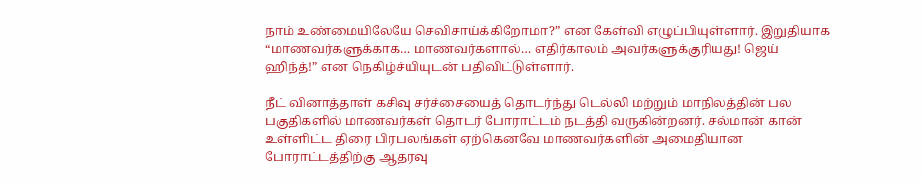நாம் உண்மையிலேயே செவிசாய்க்கிறோமா?” என கேள்வி எழுப்பியுள்ளார். இறுதியாக “மாணவர்களுக்காக… மாணவர்களால்… எதிர்காலம் அவர்களுக்குரியது! ஜெய் ஹிந்த்!” என நெகிழ்ச்யியுடன் பதிவிட்டுள்ளார்.

நீட் வினாத்தாள் கசிவு சர்ச்சையைத் தொடர்ந்து டெல்லி மற்றும் மாநிலத்தின் பல பகுதிகளில் மாணவர்கள் தொடர் போராட்டம் நடத்தி வருகின்றனர். சல்மான் கான் உள்ளிட்ட திரை பிரபலங்கள் ஏற்கெனவே மாணவர்களின் அமைதியான போராட்டத்திற்கு ஆதரவு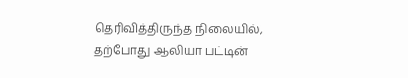தெரிவித்திருந்த நிலையில், தற்போது ஆலியா பட்டின்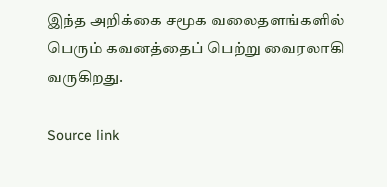இந்த அறிக்கை சமூக வலைதளங்களில் பெரும் கவனத்தைப் பெற்று வைரலாகி வருகிறது.

Source link